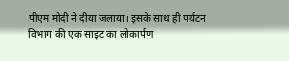पीएम मोदी ने दीया जलाया। इसके साथ ही पर्यटन विभाग की एक साइट का लोकार्पण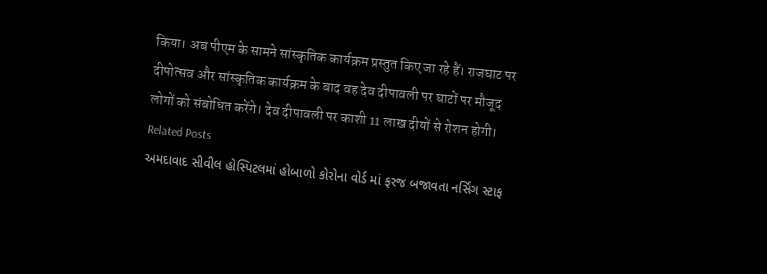किया। अब पीएम के सामने सांस्कृतिक कार्यक्रम प्रस्तुत किए जा रहे हैं। राजघाट पर दीपोत्सव और सांस्कृतिक कार्यक्रम के बाद वह देव दीपावली पर घाटों पर मौजूद लोगों को संबोधित करेंगे। देव दीपावली पर काशी 11 लाख दीयों से रोशन होगी।
Related Posts
અમદાવાદ સીવીલ હોસ્પિટલમાં હોબાળો કોરોના વોર્ડ માં ફરજ બજાવતા નર્સિંગ સ્ટાફ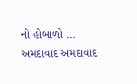નો હોબાળો …
અમદાવાદ અમદાવાદ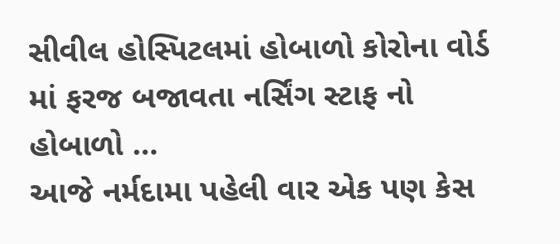સીવીલ હોસ્પિટલમાં હોબાળો કોરોના વોર્ડ માં ફરજ બજાવતા નર્સિંગ સ્ટાફ નો હોબાળો …
આજે નર્મદામા પહેલી વાર એક પણ કેસ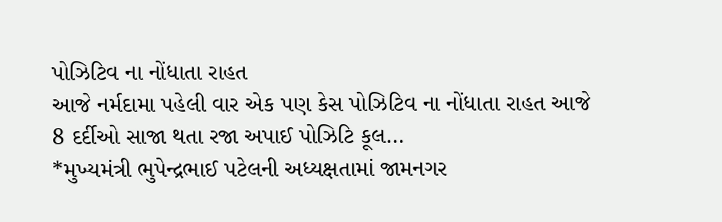પોઝિટિવ ના નોંધાતા રાહત
આજે નર્મદામા પહેલી વાર એક પણ કેસ પોઝિટિવ ના નોંધાતા રાહત આજે 8 દર્દીઓ સાજા થતા રજા અપાઈ પોઝિટિ કૂલ…
*મુખ્યમંત્રી ભુપેન્દ્રભાઈ પટેલની અધ્યક્ષતામાં જામનગર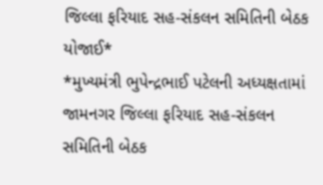જિલ્લા ફરિયાદ સહ-સંકલન સમિતિની બેઠક યોજાઈ*
*મુખ્યમંત્રી ભુપેન્દ્રભાઈ પટેલની અધ્યક્ષતામાં જામનગર જિલ્લા ફરિયાદ સહ-સંકલન સમિતિની બેઠક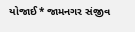યોજાઈ* જામનગર સંજીવ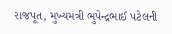રાજપૂત, મુખ્યમંત્રી ભુપેન્દ્રભાઈ પટેલની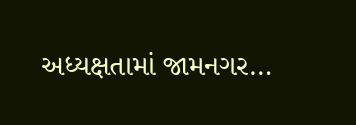અધ્યક્ષતામાં જામનગર…